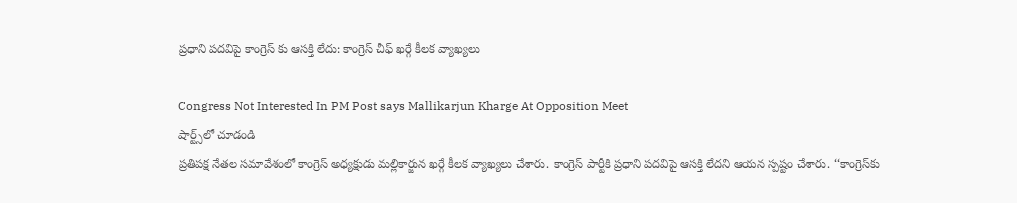ప్రధాని పదవిపై కాంగ్రెస్ కు ఆసక్తి లేదు: కాంగ్రెస్ చీఫ్ ఖర్గే కీలక వ్యాఖ్యలు

Congress Not Interested In PM Post says Mallikarjun Kharge At Opposition Meet
షార్ట్స్‌లో చూడండి
ప్రతిపక్ష నేత‌ల స‌మావేశంలో కాంగ్రెస్ అధ్యక్షుడు మ‌ల్లికార్జున ఖ‌ర్గే కీల‌క వ్యాఖ్య‌లు చేశారు. కాంగ్రెస్ పార్టీకి ప్ర‌ధాని ప‌ద‌విపై ఆస‌క్తి లేద‌ని ఆయన స్ప‌ష్టం చేశారు. ‘‘కాంగ్రెస్‌కు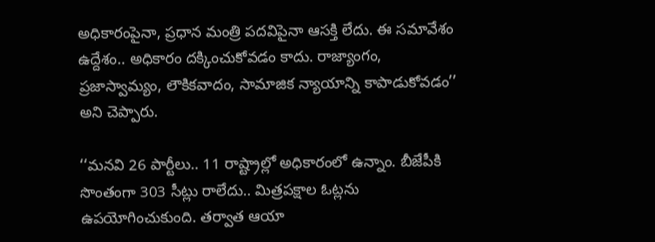అధికారంపైనా, ప్రధాన మంత్రి పదవిపైనా ఆసక్తి లేదు. ఈ స‌మావేశం ఉద్దేశం.. అధికారం దక్కించుకోవడం కాదు. రాజ్యాంగం, ప్రజాస్వామ్యం, లౌకికవాదం, సామాజిక న్యాయాన్ని కాపాడుకోవడం’’ అని చెప్పారు.

‘‘మనవి 26 పార్టీలు.. 11 రాష్ట్రాల్లో అధికారంలో ఉన్నాం. బీజేపీకి సొంతంగా 303 సీట్లు రాలేదు.. మిత్రపక్షాల ఓట్లను ఉపయోగించుకుంది. తర్వాత ఆయా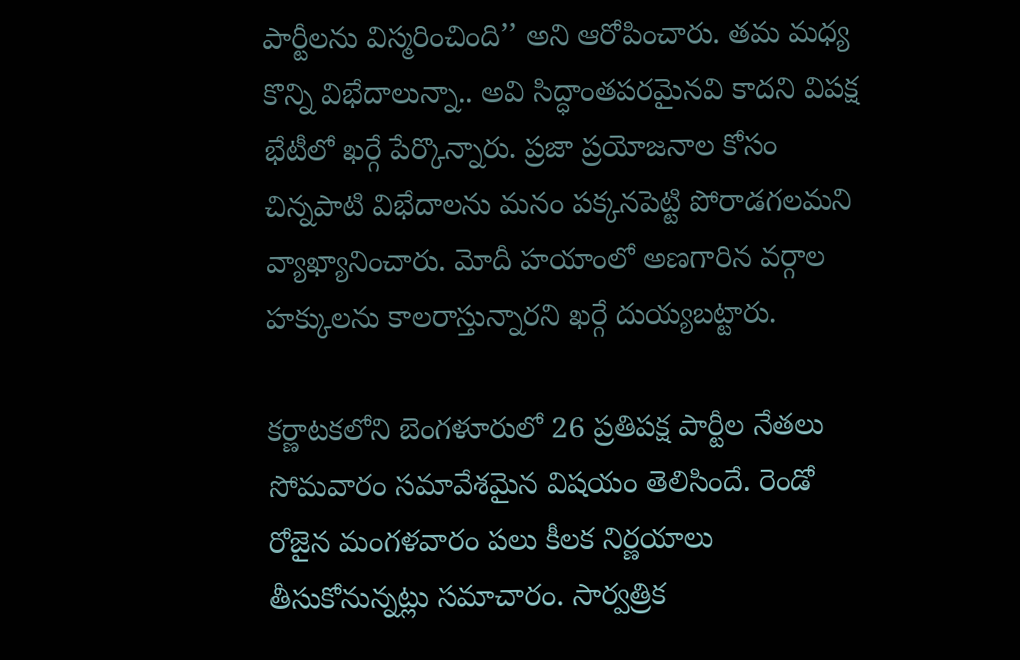పార్టీలను విస్మరించింది’’ అని ఆరోపించారు. తమ మ‌ధ్య కొన్ని విభేదాలున్నా.. అవి సిద్ధాంత‌ప‌ర‌మైన‌వి కాద‌ని విప‌క్ష భేటీలో ఖ‌ర్గే పేర్కొన్నారు. ప్రజా ప్రయోజ‌నాల కోసం చిన్న‌పాటి విభేదాల‌ను మ‌నం ప‌క్క‌న‌పెట్టి పోరాడ‌గ‌ల‌మ‌ని వ్యాఖ్యానించారు. మోదీ హ‌యాంలో అణ‌గారిన వ‌ర్గాల హ‌క్కుల‌ను కాల‌రాస్తున్నార‌ని ఖ‌ర్గే దుయ్య‌బ‌ట్టారు.

కర్ణాటకలోని బెంగళూరులో 26 ప్రతిపక్ష పార్టీల నేతలు సోమవారం సమావేశమైన విషయం తెలిసిందే. రెండో రోజైన మంగళవారం ప‌లు కీల‌క నిర్ణ‌యాలు తీసుకోనున్నట్లు సమాచారం. సార్వ‌త్రిక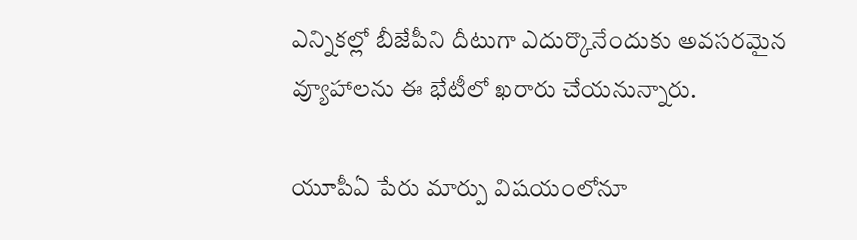ఎన్నిక‌ల్లో బీజేపీని దీటుగా ఎదుర్కొనేందుకు అవ‌స‌ర‌మైన వ్యూహాల‌ను ఈ భేటీలో ఖ‌రారు చేయ‌నున్నారు.

యూపీఏ పేరు మార్పు విష‌యంలోనూ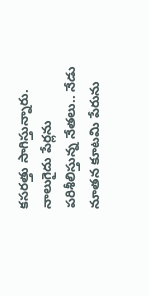క‌స‌ర‌త్తు సాగిస్తున్నారు. నాలుగైదు పేర్ల‌ను ప‌రిశీలిస్తున్న నేత‌లు.. నేడు నూత‌న కూట‌మి పేరును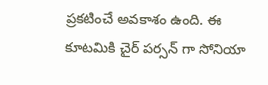ప్ర‌క‌టించే అవ‌కాశం ఉంది. ఈ కూటమికి చైర్ పర్సన్ గా సోనియా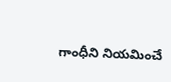గాంధీని నియమించే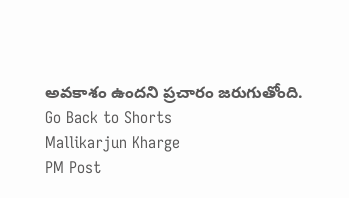అవకాశం ఉందని ప్రచారం జరుగుతోంది.
Go Back to Shorts
Mallikarjun Kharge
PM Post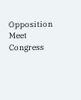Opposition Meet
Congress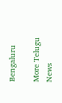Bengaluru

More Telugu News